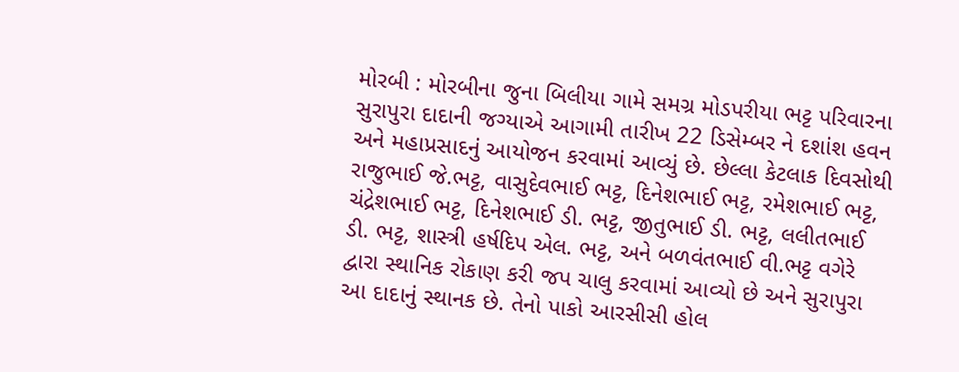મોરબી : મોરબીના જુના બિલીયા ગામે સમગ્ર મોડપરીયા ભટ્ટ પરિવારના સુરાપુરા દાદાની જગ્યાએ આગામી તારીખ 22 ડિસેમ્બર ને દશાંશ હવન અને મહાપ્રસાદનું આયોજન કરવામાં આવ્યું છે. છેલ્લા કેટલાક દિવસોથી રાજુભાઈ જે.ભટ્ટ, વાસુદેવભાઈ ભટ્ટ, દિનેશભાઈ ભટ્ટ, રમેશભાઈ ભટ્ટ, ચંદ્રેશભાઈ ભટ્ટ, દિનેશભાઈ ડી. ભટ્ટ, જીતુભાઈ ડી. ભટ્ટ, લલીતભાઈ ડી. ભટ્ટ, શાસ્ત્રી હર્ષદિપ એલ. ભટ્ટ, અને બળવંતભાઈ વી.ભટ્ટ વગેરે દ્વારા સ્થાનિક રોકાણ કરી જપ ચાલુ કરવામાં આવ્યો છે અને સુરાપુરા આ દાદાનું સ્થાનક છે. તેનો પાકો આરસીસી હોલ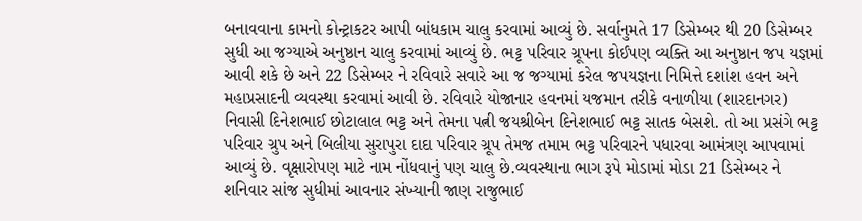બનાવવાના કામનો કોન્ટ્રાકટર આપી બાંધકામ ચાલુ કરવામાં આવ્યું છે. સર્વાનુમતે 17 ડિસેમ્બર થી 20 ડિસેમ્બર સુધી આ જગ્યાએ અનુષ્ઠાન ચાલુ કરવામાં આવ્યું છે. ભટ્ટ પરિવાર ગ્રૂપના કોઈપણ વ્યક્તિ આ અનુષ્ઠાન જપ યજ્ઞમાં આવી શકે છે અને 22 ડિસેમ્બર ને રવિવારે સવારે આ જ જગ્યામાં કરેલ જપયજ્ઞના નિમિત્તે દશાંશ હવન અને મહાપ્રસાદની વ્યવસ્થા કરવામાં આવી છે. રવિવારે યોજાનાર હવનમાં યજમાન તરીકે વનાળીયા (શારદાનગર) નિવાસી દિનેશભાઈ છોટાલાલ ભટ્ટ અને તેમના પત્ની જયશ્રીબેન દિનેશભાઈ ભટ્ટ સાતક બેસશે. તો આ પ્રસંગે ભટ્ટ પરિવાર ગ્રુપ અને બિલીયા સુરાપુરા દાદા પરિવાર ગ્રૂપ તેમજ તમામ ભટ્ટ પરિવારને પધારવા આમંત્રણ આપવામાં આવ્યું છે. વૃક્ષારોપણ માટે નામ નોંધવાનું પણ ચાલુ છે.વ્યવસ્થાના ભાગ રૂપે મોડામાં મોડા 21 ડિસેમ્બર ને શનિવાર સાંજ સુધીમાં આવનાર સંખ્યાની જાણ રાજુભાઈ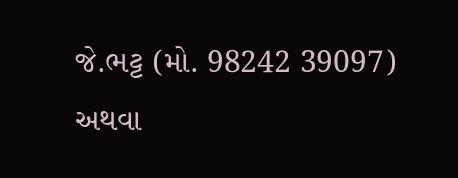જે.ભટ્ટ (મો. 98242 39097) અથવા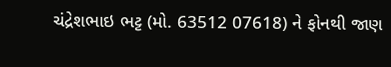ચંદ્રેશભાઇ ભટ્ટ (મો. 63512 07618) ને ફોનથી જાણ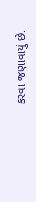કરવા જણાવાયું છે.